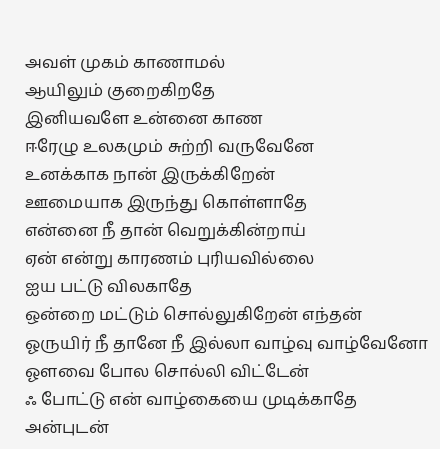அவள் முகம் காணாமல்
ஆயிலும் குறைகிறதே
இனியவளே உன்னை காண
ஈரேழு உலகமும் சுற்றி வருவேனே
உனக்காக நான் இருக்கிறேன்
ஊமையாக இருந்து கொள்ளாதே
என்னை நீ தான் வெறுக்கின்றாய்
ஏன் என்று காரணம் புரியவில்லை
ஐய பட்டு விலகாதே
ஒன்றை மட்டும் சொல்லுகிறேன் எந்தன்
ஓருயிர் நீ தானே நீ இல்லா வாழ்வு வாழ்வேனோ
ஓளவை போல சொல்லி விட்டேன்
ஃ போட்டு என் வாழ்கையை முடிக்காதே
அன்புடன்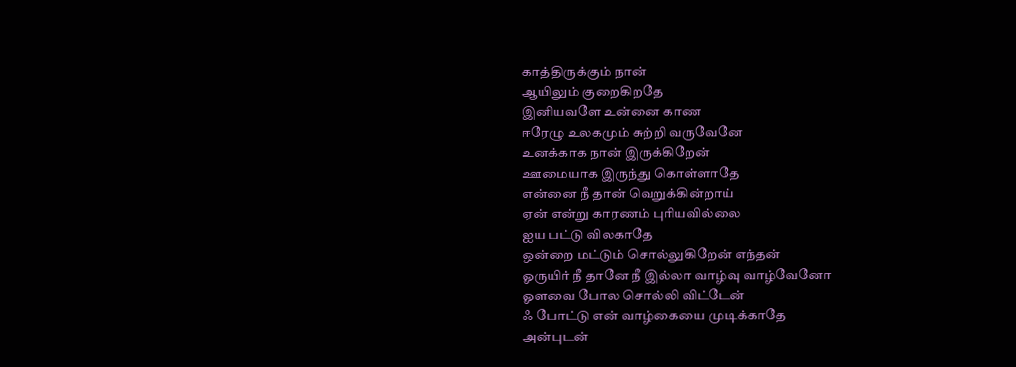காத்திருக்கும் நான்
ஆயிலும் குறைகிறதே
இனியவளே உன்னை காண
ஈரேழு உலகமும் சுற்றி வருவேனே
உனக்காக நான் இருக்கிறேன்
ஊமையாக இருந்து கொள்ளாதே
என்னை நீ தான் வெறுக்கின்றாய்
ஏன் என்று காரணம் புரியவில்லை
ஐய பட்டு விலகாதே
ஒன்றை மட்டும் சொல்லுகிறேன் எந்தன்
ஓருயிர் நீ தானே நீ இல்லா வாழ்வு வாழ்வேனோ
ஓளவை போல சொல்லி விட்டேன்
ஃ போட்டு என் வாழ்கையை முடிக்காதே
அன்புடன்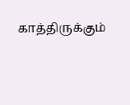காத்திருக்கும்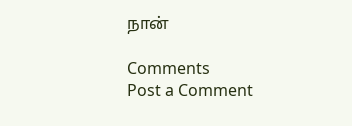நான்

Comments
Post a Comment